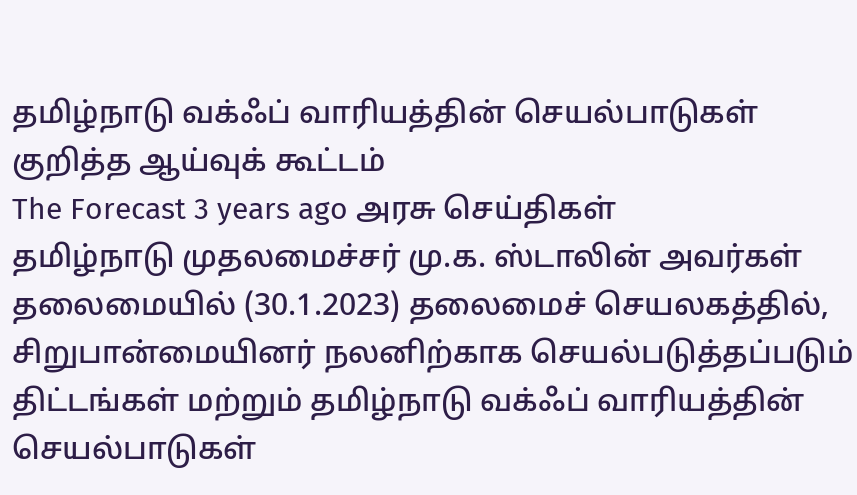தமிழ்நாடு வக்ஃப் வாரியத்தின் செயல்பாடுகள் குறித்த ஆய்வுக் கூட்டம்
The Forecast 3 years ago அரசு செய்திகள்
தமிழ்நாடு முதலமைச்சர் மு.க. ஸ்டாலின் அவர்கள் தலைமையில் (30.1.2023) தலைமைச் செயலகத்தில், சிறுபான்மையினர் நலனிற்காக செயல்படுத்தப்படும் திட்டங்கள் மற்றும் தமிழ்நாடு வக்ஃப் வாரியத்தின் செயல்பாடுகள்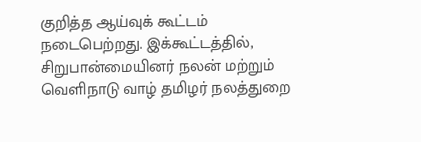குறித்த ஆய்வுக் கூட்டம் நடைபெற்றது. இக்கூட்டத்தில், சிறுபான்மையினர் நலன் மற்றும் வெளிநாடு வாழ் தமிழர் நலத்துறை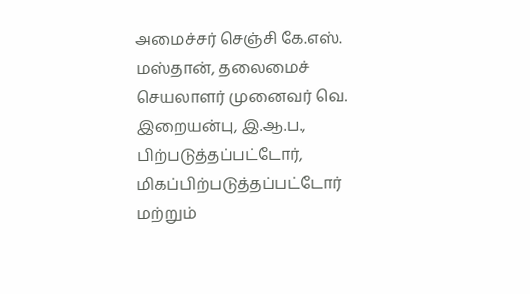அமைச்சர் செஞ்சி கே.எஸ். மஸ்தான், தலைமைச் செயலாளர் முனைவர் வெ. இறையன்பு, இ.ஆ.ப., பிற்படுத்தப்பட்டோர், மிகப்பிற்படுத்தப்பட்டோர் மற்றும்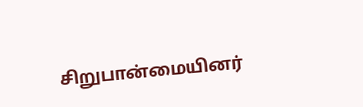சிறுபான்மையினர்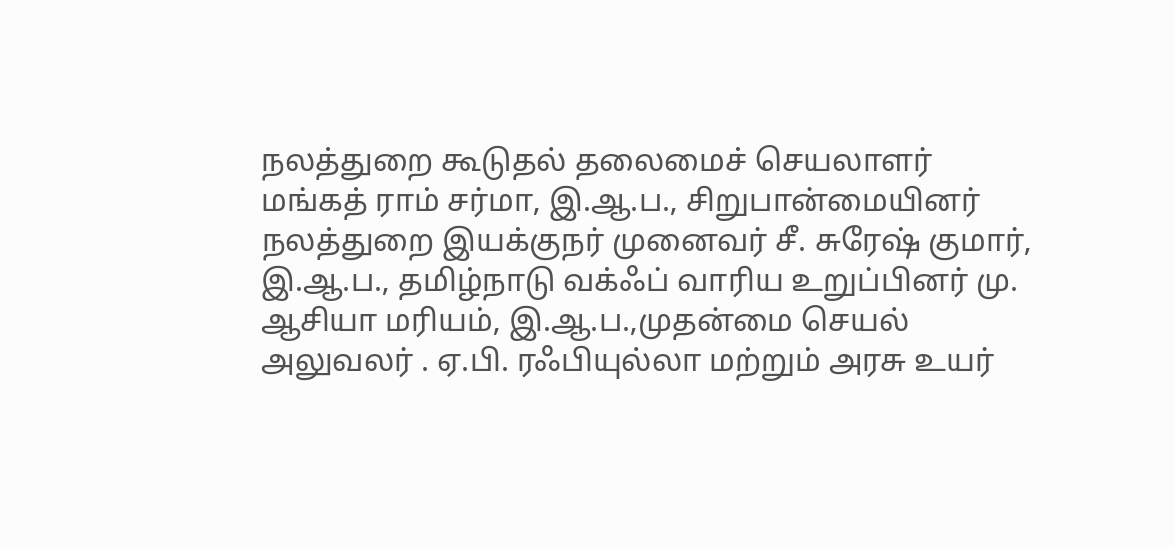நலத்துறை கூடுதல் தலைமைச் செயலாளர் மங்கத் ராம் சர்மா, இ.ஆ.ப., சிறுபான்மையினர் நலத்துறை இயக்குநர் முனைவர் சீ. சுரேஷ் குமார், இ.ஆ.ப., தமிழ்நாடு வக்ஃப் வாரிய உறுப்பினர் மு. ஆசியா மரியம், இ.ஆ.ப.,முதன்மை செயல் அலுவலர் . ஏ.பி. ரஃபியுல்லா மற்றும் அரசு உயர்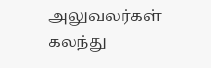அலுவலர்கள் கலந்து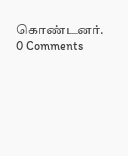கொண்டனர்.
0 Comments